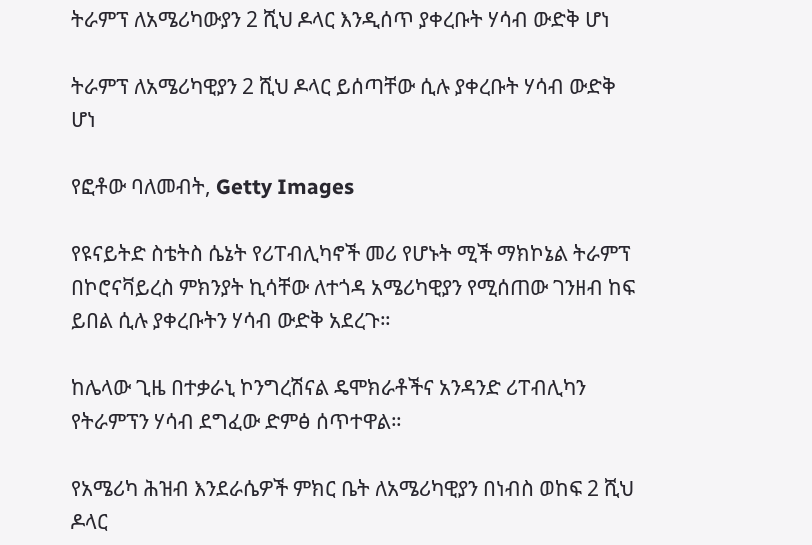ትራምፕ ለአሜሪካውያን 2 ሺህ ዶላር እንዲሰጥ ያቀረቡት ሃሳብ ውድቅ ሆነ

ትራምፕ ለአሜሪካዊያን 2 ሺህ ዶላር ይሰጣቸው ሲሉ ያቀረቡት ሃሳብ ውድቅ ሆነ

የፎቶው ባለመብት, Getty Images

የዩናይትድ ስቴትስ ሴኔት የሪፐብሊካኖች መሪ የሆኑት ሚች ማክኮኔል ትራምፕ በኮሮናቫይረስ ምክንያት ኪሳቸው ለተጎዳ አሜሪካዊያን የሚሰጠው ገንዘብ ከፍ ይበል ሲሉ ያቀረቡትን ሃሳብ ውድቅ አደረጉ።

ከሌላው ጊዜ በተቃራኒ ኮንግረሽናል ዴሞክራቶችና አንዳንድ ሪፐብሊካን የትራምፕን ሃሳብ ደግፈው ድምፅ ሰጥተዋል።

የአሜሪካ ሕዝብ እንደራሴዎች ምክር ቤት ለአሜሪካዊያን በነብስ ወከፍ 2 ሺህ ዶላር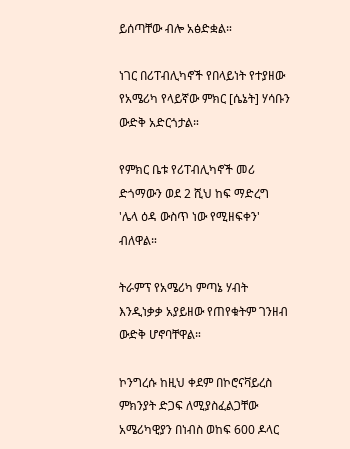ይሰጣቸው ብሎ አፅድቋል።

ነገር በሪፐብሊካኖች የበላይነት የተያዘው የአሜሪካ የላይኛው ምክር [ሴኔት] ሃሳቡን ውድቅ አድርጎታል።

የምክር ቤቱ የሪፐብሊካኖች መሪ ድጎማውን ወደ 2 ሺህ ከፍ ማድረግ 'ሌላ ዕዳ ውስጥ ነው የሚዘፍቀን' ብለዋል።

ትራምፕ የአሜሪካ ምጣኔ ሃብት እንዲነቃቃ አያይዘው የጠየቁትም ገንዘብ ውድቅ ሆኖባቸዋል።

ኮንግረሱ ከዚህ ቀደም በኮሮናቫይረስ ምክንያት ድጋፍ ለሚያስፈልጋቸው አሜሪካዊያን በነብስ ወከፍ 600 ዶላር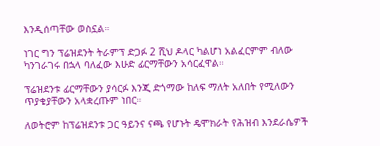እንዲሰጣቸው ወስኗል።

ነገር ግን ፕሬዝደንት ትራምፕ ድጋፉ 2 ሺህ ዶላር ካልሆነ አልፈርምም ብለው ካንገራገሩ በኋላ ባለፈው እሁድ ፊርማቸውን አሳርፈዋል።

ፕሬዝደንቱ ፊርማቸውን ያሳርፉ እንጂ ድጎማው ከለፍ ማለት አለበት የሚለውን ጥያቄያቸውን አላቋረጡም ነበር።

ለወትሮም ከፕሬዝደንቱ ጋር ዓይንና ናጫ የሆኑት ዴሞክራት የሕዝብ እንደራሴዎች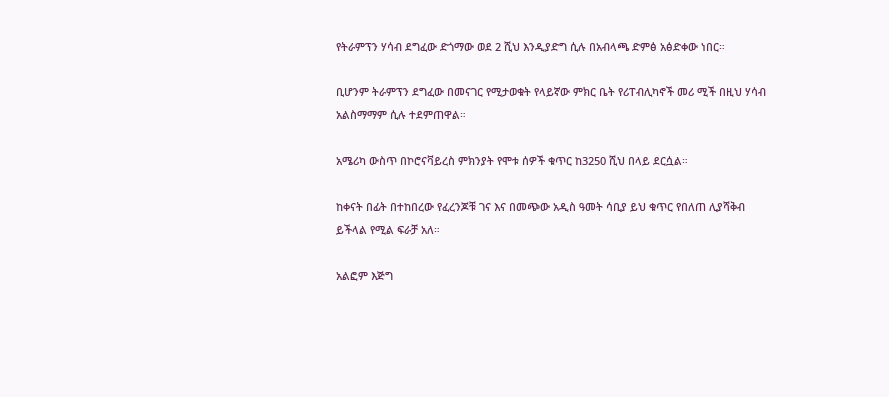የትራምፕን ሃሳብ ደግፈው ድጎማው ወደ 2 ሺህ እንዲያድግ ሲሉ በአብላጫ ድምፅ አፅድቀው ነበር።

ቢሆንም ትራምፕን ደግፈው በመናገር የሚታወቁት የላይኛው ምክር ቤት የሪፐብሊካኖች መሪ ሚች በዚህ ሃሳብ አልስማማም ሲሉ ተደምጠዋል።

አሜሪካ ውስጥ በኮሮናቫይረስ ምክንያት የሞቱ ሰዎች ቁጥር ከ3250 ሺህ በላይ ደርሷል።

ከቀናት በፊት በተከበረው የፈረንጆቹ ገና እና በመጭው አዲስ ዓመት ሳቢያ ይህ ቁጥር የበለጠ ሊያሻቅብ ይችላል የሚል ፍራቻ አለ።

አልፎም እጅግ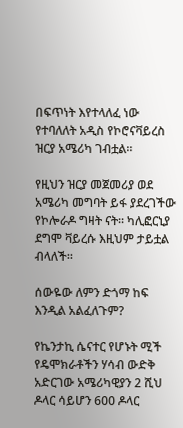በፍጥነት እየተላለፈ ነው የተባለለት አዲስ የኮሮናቫይረስ ዝርያ አሜሪካ ገብቷል።

የዚህን ዝርያ መጀመሪያ ወደ አሜሪካ መግባት ይፋ ያደረገችው የኮሎራዶ ግዛት ናት። ካሊፎርኒያ ደግሞ ቫይረሱ እዚህም ታይቷል ብላለች።

ሰውዬው ለምን ድጎማ ከፍ እንዲል አልፈለጉም?

የኬንታኪ ሴናተር የሆኑት ሚች የዴሞክራቶችን ሃሳብ ውድቅ አድርገው አሜሪካዊያን 2 ሺህ ዶላር ሳይሆን 600 ዶላር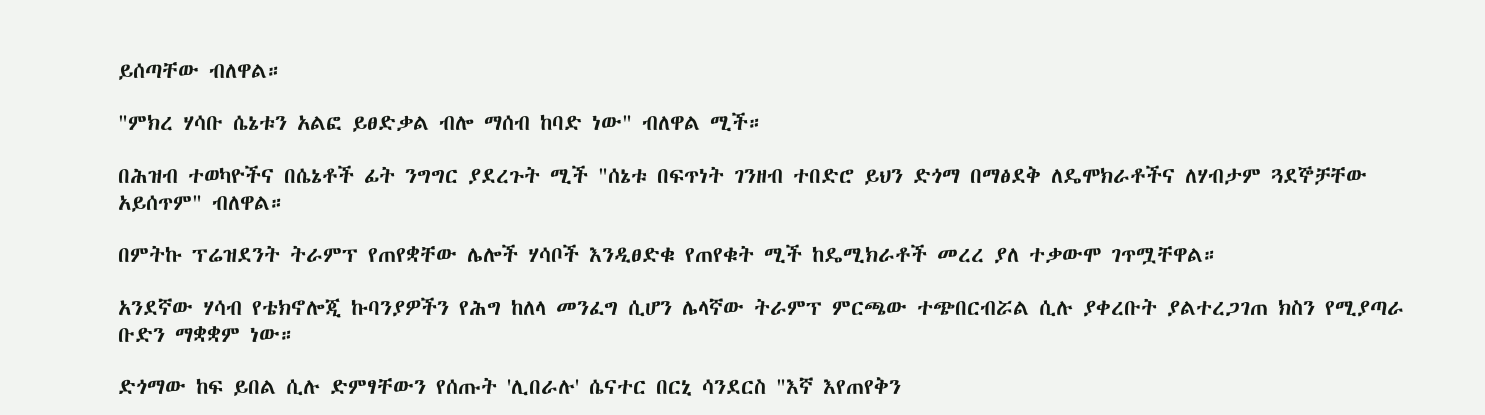ይሰጣቸው ብለዋል።

"ምክረ ሃሳቡ ሴኔቱን አልፎ ይፀድቃል ብሎ ማሰብ ከባድ ነው" ብለዋል ሚች።

በሕዝብ ተወካዮችና በሴኔቶች ፊት ንግግር ያደረጉት ሚች "ሰኔቱ በፍጥነት ገንዘብ ተበድሮ ይህን ድጎማ በማፅደቅ ለዴሞክራቶችና ለሃብታም ጓደኞቻቸው አይሰጥም" ብለዋል።

በምትኩ ፕሬዝደንት ትራምፕ የጠየቋቸው ሌሎች ሃሳቦች እንዲፀድቁ የጠየቁት ሚች ከዴሚክራቶች መረረ ያለ ተቃውሞ ገጥሟቸዋል።

አንደኛው ሃሳብ የቴክኖሎጂ ኩባንያዎችን የሕግ ከለላ መንፈግ ሲሆን ሌላኛው ትራምፕ ምርጫው ተጭበርብሯል ሲሉ ያቀረቡት ያልተረጋገጠ ክስን የሚያጣራ ቡድን ማቋቋም ነው።

ድጎማው ከፍ ይበል ሲሉ ድምፃቸውን የሰጡት 'ሊበራሉ' ሴናተር በርኒ ሳንደርስ "እኛ እየጠየቅን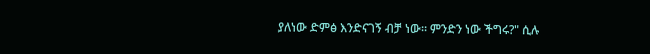ያለነው ድምፅ እንድናገኝ ብቻ ነው። ምንድን ነው ችግሩ?" ሲሉ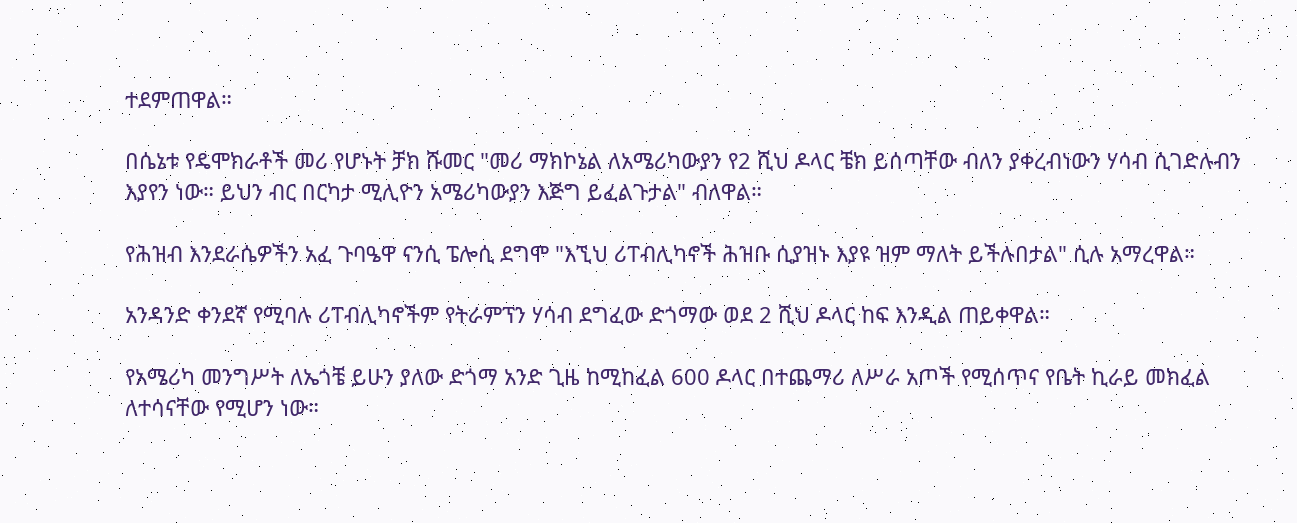ተደምጠዋል።

በሴኔቱ የዴሞክራቶች መሪ የሆኑት ቻክ ሹመር "መሪ ማክኮኔል ለአሜሪካውያን የ2 ሺህ ዶላር ቼክ ይሰጣቸው ብለን ያቀረብነውን ሃሳብ ሲገድሉብን እያየን ነው። ይህን ብር በርካታ ሚሊዮን አሜሪካውያን እጅግ ይፈልጉታል" ብለዋል።

የሕዝብ እንደራሴዎችን አፈ ጉባዔዋ ናንሲ ፔሎሲ ደግሞ "እኚህ ሪፐብሊካኖች ሕዝቡ ሲያዝኑ እያዩ ዝም ማለት ይችሉበታል" ሲሉ አማረዋል።

አንዳንድ ቀንደኛ የሚባሉ ሪፐብሊካኖችም የትራምፕን ሃሳብ ደግፈው ድጎማው ወደ 2 ሺህ ዶላር ከፍ እንዲል ጠይቀዋል።

የአሜሪካ መንግሥት ለኤጎቼ ይሁን ያለው ድጎማ አንድ ጊዜ ከሚከፈል 600 ዶላር በተጨማሪ ለሥራ አጦች የሚሰጥና የቤት ኪራይ መክፈል ለተሳናቸው የሚሆን ነው።